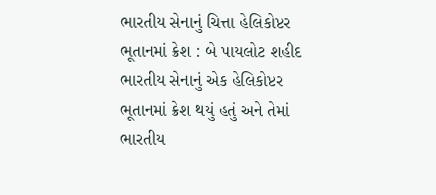ભારતીય સેનાનું ચિત્તા હેલિકોપ્ટર ભૂતાનમાં ક્રેશ : બે પાયલોટ શહીદ
ભારતીય સેનાનું એક હેલિકોપ્ટર ભૂતાનમાં ક્રેશ થયું હતું અને તેમાં ભારતીય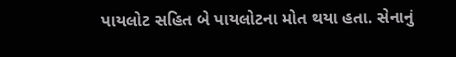પાયલોટ સહિત બે પાયલોટના મોત થયા હતા. સેનાનું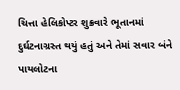ચિત્તા હેલિકોપ્ટર શુક્રવારે ભૂતાનમાં દુર્ઘટનાગ્રસ્ત થયું હતું અને તેમાં સવાર બંને પાયલોટના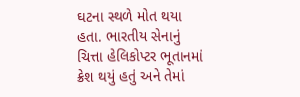ઘટના સ્થળે મોત થયા હતા. ભારતીય સેનાનું ચિત્તા હેલિકોપ્ટર ભૂતાનમાં ક્રેશ થયું હતું અને તેમાં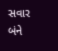સવાર બંને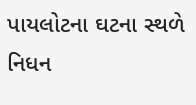પાયલોટના ઘટના સ્થળે નિધન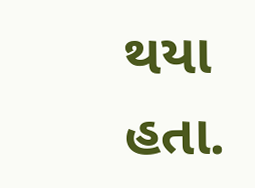થયા હતા.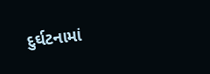દુર્ઘટનામાં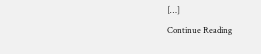[…]
Continue Reading